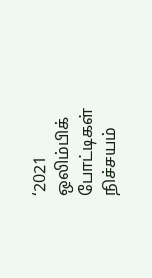‘2021 ஒலிம்பிக் போட்டிகள் நிச்சயம்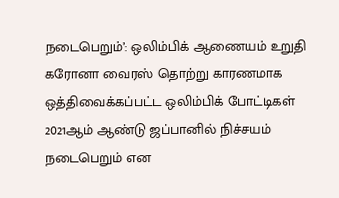நடைபெறும்’: ஒலிம்பிக் ஆணையம் உறுதி
கரோனா வைரஸ் தொற்று காரணமாக ஒத்திவைக்கப்பட்ட ஒலிம்பிக் போட்டிகள் 2021ஆம் ஆண்டு ஜப்பானில் நிச்சயம் நடைபெறும் என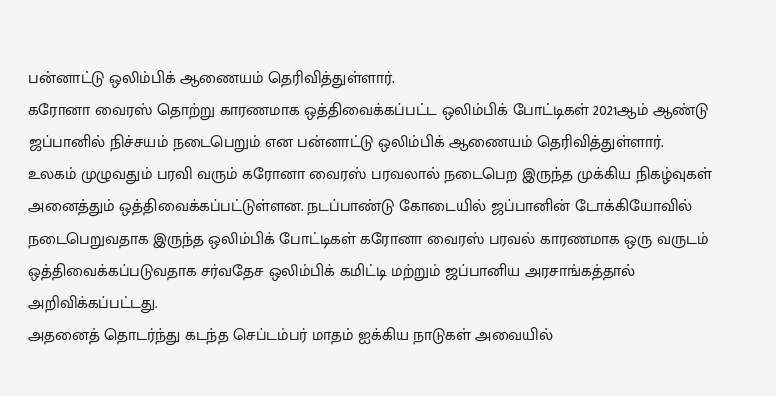பன்னாட்டு ஒலிம்பிக் ஆணையம் தெரிவித்துள்ளார்.
கரோனா வைரஸ் தொற்று காரணமாக ஒத்திவைக்கப்பட்ட ஒலிம்பிக் போட்டிகள் 2021ஆம் ஆண்டு ஜப்பானில் நிச்சயம் நடைபெறும் என பன்னாட்டு ஒலிம்பிக் ஆணையம் தெரிவித்துள்ளார்.
உலகம் முழுவதும் பரவி வரும் கரோனா வைரஸ் பரவலால் நடைபெற இருந்த முக்கிய நிகழ்வுகள் அனைத்தும் ஒத்திவைக்கப்பட்டுள்ளன. நடப்பாண்டு கோடையில் ஜப்பானின் டோக்கியோவில் நடைபெறுவதாக இருந்த ஒலிம்பிக் போட்டிகள் கரோனா வைரஸ் பரவல் காரணமாக ஒரு வருடம் ஒத்திவைக்கப்படுவதாக சர்வதேச ஒலிம்பிக் கமிட்டி மற்றும் ஜப்பானிய அரசாங்கத்தால் அறிவிக்கப்பட்டது.
அதனைத் தொடர்ந்து கடந்த செப்டம்பர் மாதம் ஐக்கிய நாடுகள் அவையில்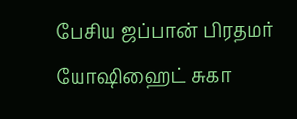பேசிய ஜப்பான் பிரதமர் யோஷிஹைட் சுகா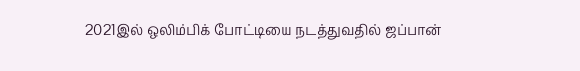2021இல் ஒலிம்பிக் போட்டியை நடத்துவதில் ஜப்பான்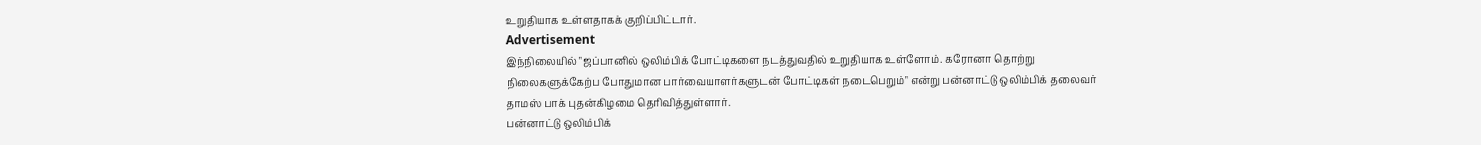உறுதியாக உள்ளதாகக் குறிப்பிட்டார்.
Advertisement
இந்நிலையில் "ஜப்பானில் ஒலிம்பிக் போட்டிகளை நடத்துவதில் உறுதியாக உள்ளோம். கரோனா தொற்று நிலைகளுக்கேற்ப போதுமான பார்வையாளர்களுடன் போட்டிகள் நடைபெறும்" என்று பன்னாட்டு ஒலிம்பிக் தலைவர் தாமஸ் பாக் புதன்கிழமை தெரிவித்துள்ளார்.
பன்னாட்டு ஒலிம்பிக்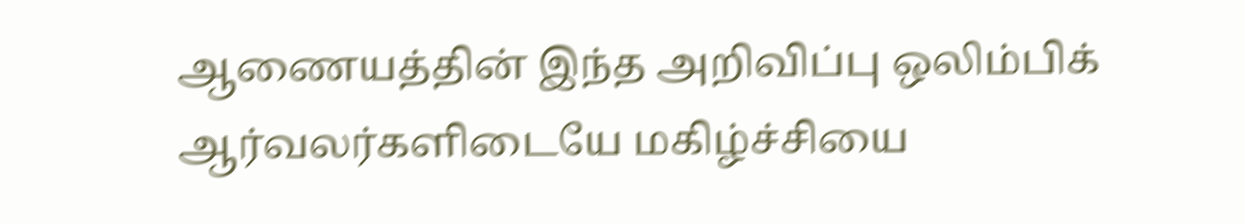ஆணையத்தின் இந்த அறிவிப்பு ஒலிம்பிக் ஆர்வலர்களிடையே மகிழ்ச்சியை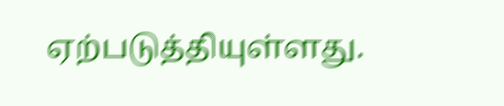ஏற்படுத்தியுள்ளது.